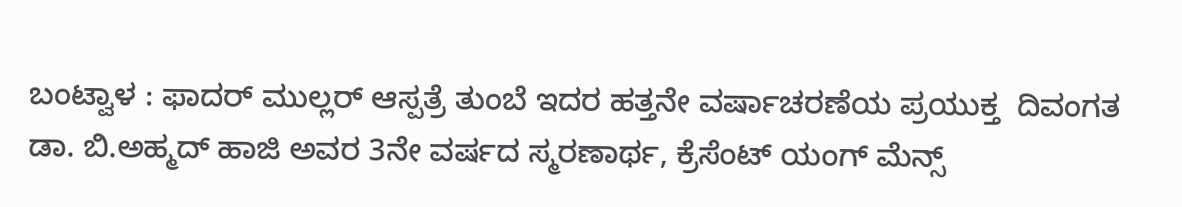ಬಂಟ್ವಾಳ : ಫಾದರ್ ಮುಲ್ಲರ್ ಆಸ್ಪತ್ರೆ ತುಂಬೆ ಇದರ ಹತ್ತನೇ ವರ್ಷಾಚರಣೆಯ ಪ್ರಯುಕ್ತ  ದಿವಂಗತ ಡಾ. ಬಿ.ಅಹ್ಮದ್ ಹಾಜಿ ಅವರ 3ನೇ ವರ್ಷದ ಸ್ಮರಣಾರ್ಥ, ಕ್ರೆಸೆಂಟ್ ಯಂಗ್ ಮೆನ್ಸ್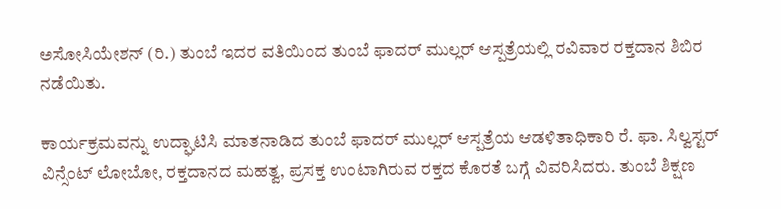ಅಸೋಸಿಯೇಶನ್ (ರಿ.) ತುಂಬೆ ಇದರ ವತಿಯಿಂದ ತುಂಬೆ ಫಾದರ್ ಮುಲ್ಲರ್ ಆಸ್ಪತ್ರೆಯಲ್ಲಿ ರವಿವಾರ ರಕ್ತದಾನ ಶಿಬಿರ ನಡೆಯಿತು.

ಕಾರ್ಯಕ್ರಮವನ್ನು ಉದ್ಘಾಟಿಸಿ ಮಾತನಾಡಿದ ತುಂಬೆ ಫಾದರ್ ಮುಲ್ಲರ್ ಆಸ್ಪತ್ರೆಯ ಆಡಳಿತಾಧಿಕಾರಿ ರೆ. ಫಾ. ಸಿಲ್ವಸ್ಟರ್ ವಿನ್ಸೆಂಟ್ ಲೋಬೋ, ರಕ್ತದಾನದ ಮಹತ್ವ, ಪ್ರಸಕ್ತ ಉಂಟಾಗಿರುವ ರಕ್ತದ ಕೊರತೆ ಬಗ್ಗೆ ವಿವರಿಸಿದರು. ತುಂಬೆ ಶಿಕ್ಷಣ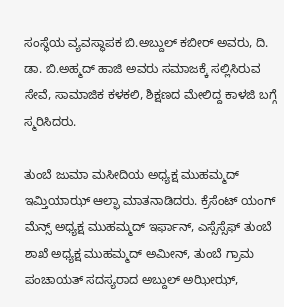ಸಂಸ್ಥೆಯ ವ್ಯವಸ್ಥಾಪಕ ಬಿ.ಅಬ್ದುಲ್ ಕಬೀರ್ ಅವರು, ದಿ. ಡಾ. ಬಿ.ಅಹ್ಮದ್ ಹಾಜಿ ಅವರು ಸಮಾಜಕ್ಕೆ ಸಲ್ಲಿಸಿರುವ ಸೇವೆ, ಸಾಮಾಜಿಕ ಕಳಕಲಿ, ಶಿಕ್ಷಣದ ಮೇಲಿದ್ದ ಕಾಳಜಿ ಬಗ್ಗೆ ಸ್ಮರಿಸಿದರು.

ತುಂಬೆ ಜುಮಾ ಮಸೀದಿಯ ಅಧ್ಯಕ್ಷ ಮುಹಮ್ಮದ್ ಇಮ್ತಿಯಾಝ್ ಆಲ್ಫಾ ಮಾತನಾಡಿದರು. ಕ್ರೆಸೆಂಟ್ ಯಂಗ್ ಮೆನ್ಸ್ ಅಧ್ಯಕ್ಷ ಮುಹಮ್ಮದ್ ಇರ್ಫಾನ್, ಎಸ್ಸೆಸ್ಸೆಫ್ ತುಂಬೆ ಶಾಖೆ ಅಧ್ಯಕ್ಷ ಮುಹಮ್ಮದ್ ಅಮೀನ್, ತುಂಬೆ ಗ್ರಾಮ ಪಂಚಾಯತ್ ಸದಸ್ಯರಾದ ಅಬ್ದುಲ್ ಅಝೀಝ್,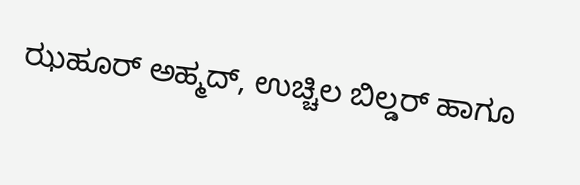ಝಹೂರ್ ಅಹ್ಮದ್, ಉಚ್ಚಿಲ ಬಿಲ್ಡರ್ ಹಾಗೂ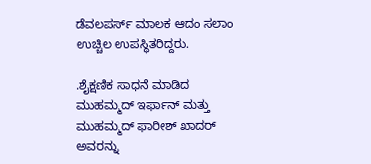ಡೆವಲಪರ್ಸ್ ಮಾಲಕ ಆದಂ ಸಲಾಂ ಉಚ್ಚಿಲ ಉಪಸ್ಥಿತರಿದ್ದರು.

.ಶೈಕ್ಷಣಿಕ ಸಾಧನೆ ಮಾಡಿದ ಮುಹಮ್ಮದ್ ಇರ್ಫಾನ್ ಮತ್ತು ಮುಹಮ್ಮದ್ ಫಾರೀಶ್ ಖಾದರ್ ಅವರನ್ನು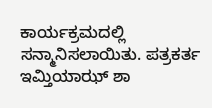ಕಾರ್ಯಕ್ರಮದಲ್ಲಿ ಸನ್ಮಾನಿಸಲಾಯಿತು. ಪತ್ರಕರ್ತ ಇಮ್ತಿಯಾಝ್ ಶಾ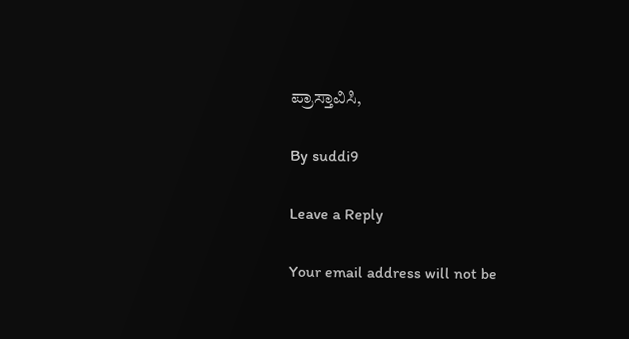ಪ್ರಾಸ್ತಾವಿಸಿ,

By suddi9

Leave a Reply

Your email address will not be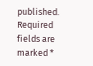published. Required fields are marked *